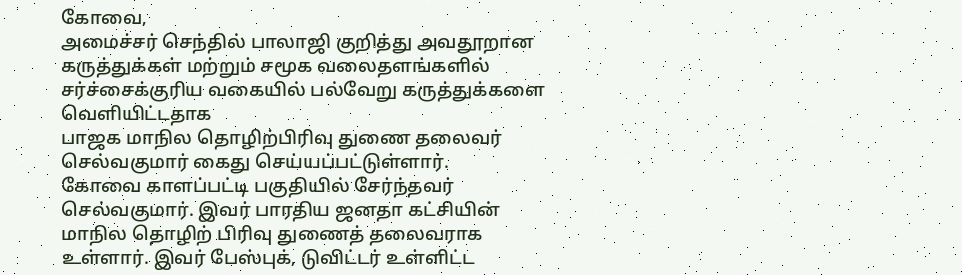கோவை,
அமைச்சர் செந்தில் பாலாஜி குறித்து அவதூறான கருத்துக்கள் மற்றும் சமூக வலைதளங்களில் சர்ச்சைக்குரிய வகையில் பல்வேறு கருத்துக்களை வெளியிட்டதாக
பாஜக மாநில தொழிற்பிரிவு துணை தலைவர் செல்வகுமார் கைது செய்யப்பட்டுள்ளார்.
கோவை காளப்பட்டி பகுதியில் சேர்ந்தவர் செல்வகுமார். இவர் பாரதிய ஜனதா கட்சியின் மாநில தொழிற் பிரிவு துணைத் தலைவராக உள்ளார். இவர் பேஸ்புக், டுவிட்டர் உள்ளிட்ட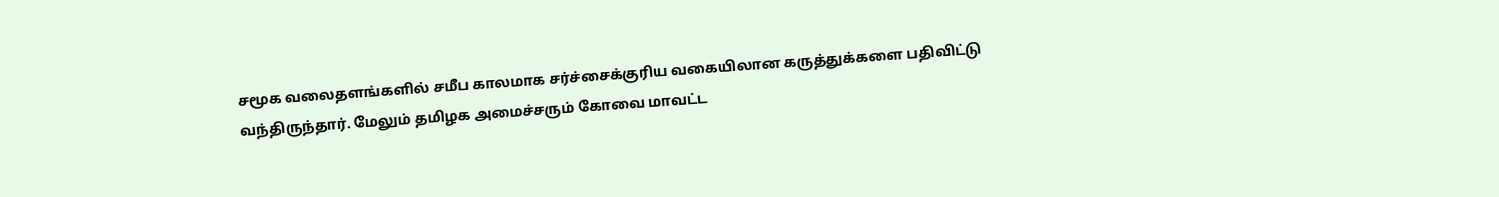சமூக வலைதளங்களில் சமீப காலமாக சர்ச்சைக்குரிய வகையிலான கருத்துக்களை பதிவிட்டு வந்திருந்தார். மேலும் தமிழக அமைச்சரும் கோவை மாவட்ட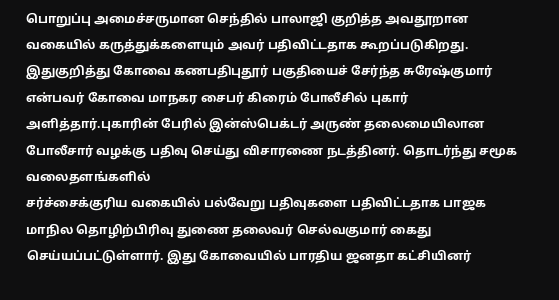பொறுப்பு அமைச்சருமான செந்தில் பாலாஜி குறித்த அவதூறான வகையில் கருத்துக்களையும் அவர் பதிவிட்டதாக கூறப்படுகிறது. இதுகுறித்து கோவை கணபதிபுதூர் பகுதியைச் சேர்ந்த சுரேஷ்குமார் என்பவர் கோவை மாநகர சைபர் கிரைம் போலீசில் புகார் அளித்தார்.புகாரின் பேரில் இன்ஸ்பெக்டர் அருண் தலைமையிலான போலீசார் வழக்கு பதிவு செய்து விசாரணை நடத்தினர். தொடர்ந்து சமூக வலைதளங்களில்
சர்ச்சைக்குரிய வகையில் பல்வேறு பதிவுகளை பதிவிட்டதாக பாஜக மாநில தொழிற்பிரிவு துணை தலைவர் செல்வகுமார் கைது செய்யப்பட்டுள்ளார். இது கோவையில் பாரதிய ஜனதா கட்சியினர்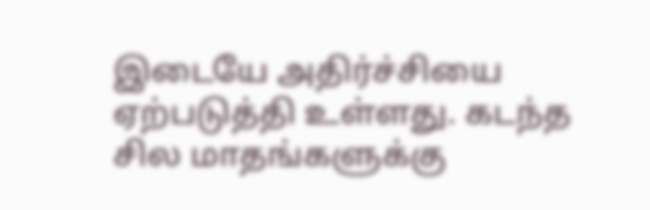இடையே அதிர்ச்சியை ஏற்படுத்தி உள்ளது. கடந்த சில மாதங்களுக்கு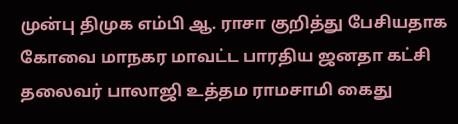முன்பு திமுக எம்பி ஆ. ராசா குறித்து பேசியதாக கோவை மாநகர மாவட்ட பாரதிய ஜனதா கட்சி தலைவர் பாலாஜி உத்தம ராமசாமி கைது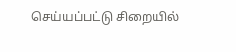செய்யப்பட்டு சிறையில்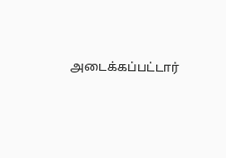அடைக்கப்பட்டார்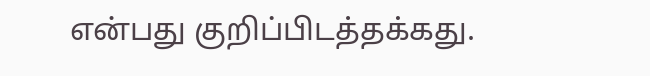என்பது குறிப்பிடத்தக்கது.